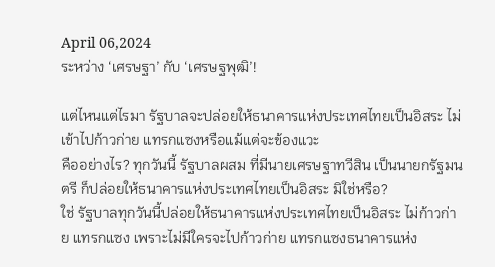April 06,2024
ระหว่าง ‘เศรษฐา’ กับ ‘เศรษฐพุฒิ’!

แต่ไหนแต่ไรมา รัฐบาลจะปล่อยให้ธนาคารแห่งประเทศไทยเป็นอิสระ ไม่เข้าไปก้าวก่าย แทรกแซงหรือแม้แต่จะข้องแวะ
คืออย่างไร? ทุกวันนี้ รัฐบาลผสม ที่มีนายเศรษฐาทวีสิน เป็นนายกรัฐมนตรี ก็ปล่อยให้ธนาคารแห่งประเทศไทยเป็นอิสระ มิใช่หรือ?
ใช่ รัฐบาลทุกวันนี้ปล่อยให้ธนาคารแห่งประเทศไทยเป็นอิสระ ไม่ก้าวก่าย แทรกแซง เพราะไม่มีใครจะไปก้าวก่าย แทรกแซงธนาคารแห่ง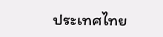ประเทศไทย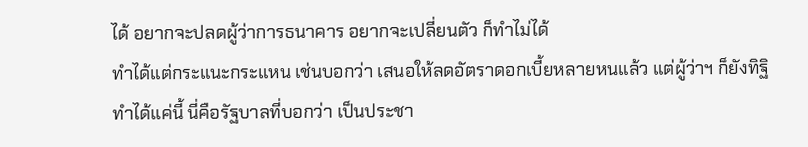ได้ อยากจะปลดผู้ว่าการธนาคาร อยากจะเปลี่ยนตัว ก็ทำไม่ได้
ทำได้แต่กระแนะกระแหน เช่นบอกว่า เสนอให้ลดอัตราดอกเบี้ยหลายหนแล้ว แต่ผู้ว่าฯ ก็ยังทิฐิ
ทำได้แค่นี้ นี่คือรัฐบาลที่บอกว่า เป็นประชา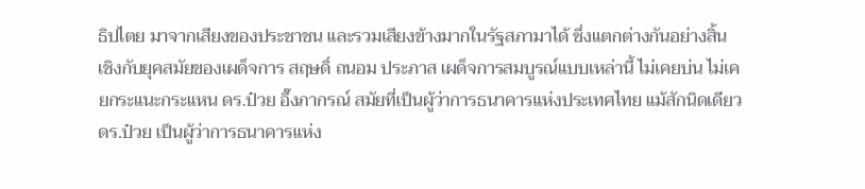ธิปไตย มาจากเสียงของประชาชน และรวมเสียงข้างมากในรัฐสภามาได้ ซึ่งแตกต่างกันอย่างสิ้นเชิงกับยุคสมัยของเผด็จการ สฤษดิ์ ถนอม ประภาส เผด็จการสมบูรณ์แบบเหล่านี้ ไม่เคยบ่น ไม่เคยกระแนะกระแหน ดร.ป๋วย อึ๊งภากรณ์ สมัยที่เป็นผู้ว่าการธนาคารแห่งประเทศไทย แม้สักนิดเดียว
ดร.ป๋วย เป็นผู้ว่าการธนาคารแห่ง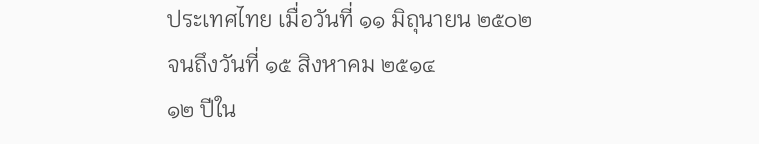ประเทศไทย เมื่อวันที่ ๑๑ มิถุนายน ๒๕๐๒ จนถึงวันที่ ๑๕ สิงหาคม ๒๕๑๔
๑๒ ปีใน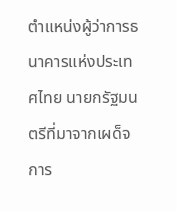ตำแหน่งผู้ว่าการธนาคารแห่งประเทศไทย นายกรัฐมนตรีที่มาจากเผด็จการ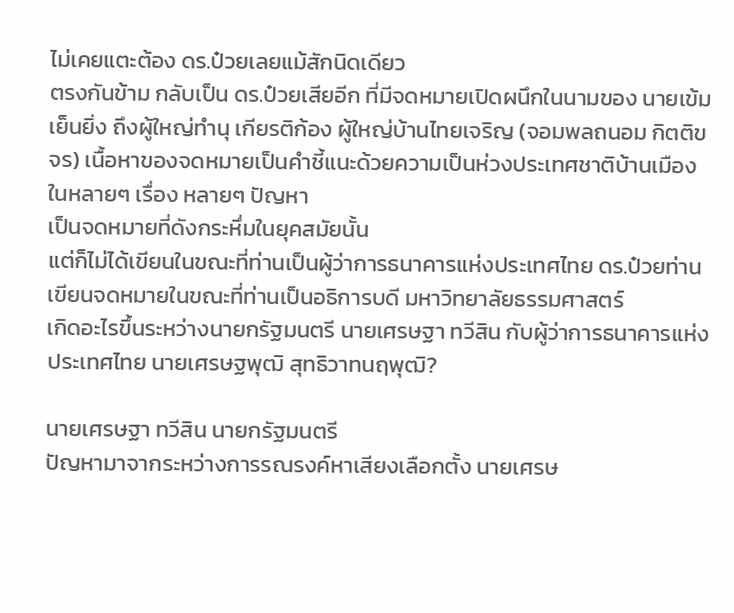ไม่เคยแตะต้อง ดร.ป๋วยเลยแม้สักนิดเดียว
ตรงกันข้าม กลับเป็น ดร.ป๋วยเสียอีก ที่มีจดหมายเปิดผนึกในนามของ นายเข้ม เย็นยิ่ง ถึงผู้ใหญ่ทำนุ เกียรติก้อง ผู้ใหญ่บ้านไทยเจริญ (จอมพลถนอม กิตติขจร) เนื้อหาของจดหมายเป็นคำชี้แนะด้วยความเป็นห่วงประเทศชาติบ้านเมือง ในหลายๆ เรื่อง หลายๆ ปัญหา
เป็นจดหมายที่ดังกระหึ่มในยุคสมัยนั้น
แต่ก็ไม่ได้เขียนในขณะที่ท่านเป็นผู้ว่าการธนาคารแห่งประเทศไทย ดร.ป๋วยท่านเขียนจดหมายในขณะที่ท่านเป็นอธิการบดี มหาวิทยาลัยธรรมศาสตร์
เกิดอะไรขึ้นระหว่างนายกรัฐมนตรี นายเศรษฐา ทวีสิน กับผู้ว่าการธนาคารแห่งประเทศไทย นายเศรษฐพุฒิ สุทธิวาทนฤพุฒิ?

นายเศรษฐา ทวีสิน นายกรัฐมนตรี
ปัญหามาจากระหว่างการรณรงค์หาเสียงเลือกตั้ง นายเศรษ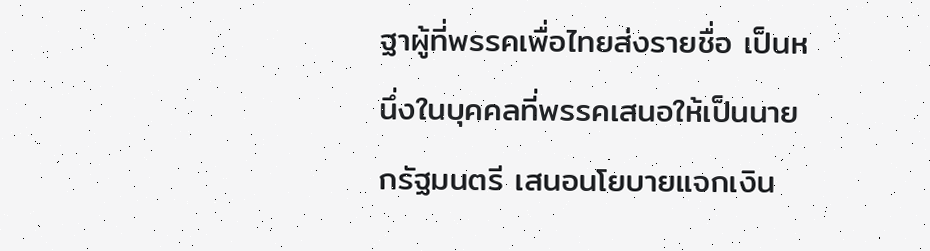ฐาผู้ที่พรรคเพื่อไทยส่งรายชื่อ เป็นหนึ่งในบุคคลที่พรรคเสนอให้เป็นนายกรัฐมนตรี เสนอนโยบายแจกเงิน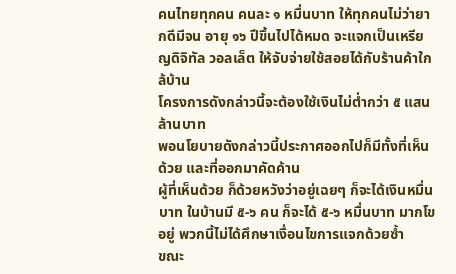คนไทยทุกคน คนละ ๑ หมื่นบาท ให้ทุกคนไม่ว่ายากดีมีจน อายุ ๑๖ ปีขึ้นไปได้หมด จะแจกเป็นเหรียญดิจิทัล วอลเล็ต ให้จับจ่ายใช้สอยได้กับร้านค้าใกล้บ้าน
โครงการดังกล่าวนี้จะต้องใช้เงินไม่ต่ำกว่า ๕ แสนล้านบาท
พอนโยบายดังกล่าวนี้ประกาศออกไปก็มีทั้งที่เห็นด้วย และที่ออกมาคัดค้าน
ผู้ที่เห็นด้วย ก็ด้วยหวังว่าอยู่เฉยๆ ก็จะได้เงินหมื่นบาท ในบ้านมี ๕-๖ คน ก็จะได้ ๕-๖ หมื่นบาท มากโขอยู่ พวกนี้ไม่ได้ศึกษาเงื่อนไขการแจกด้วยซ้ำ
ขณะ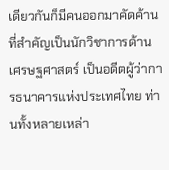เดียวกันก็มีคนออกมาคัดค้าน ที่สำคัญเป็นนักวิชาการด้านเศรษฐศาสตร์ เป็นอดีตผู้ว่าการธนาคารแห่งประเทศไทย ท่านทั้งหลายเหล่า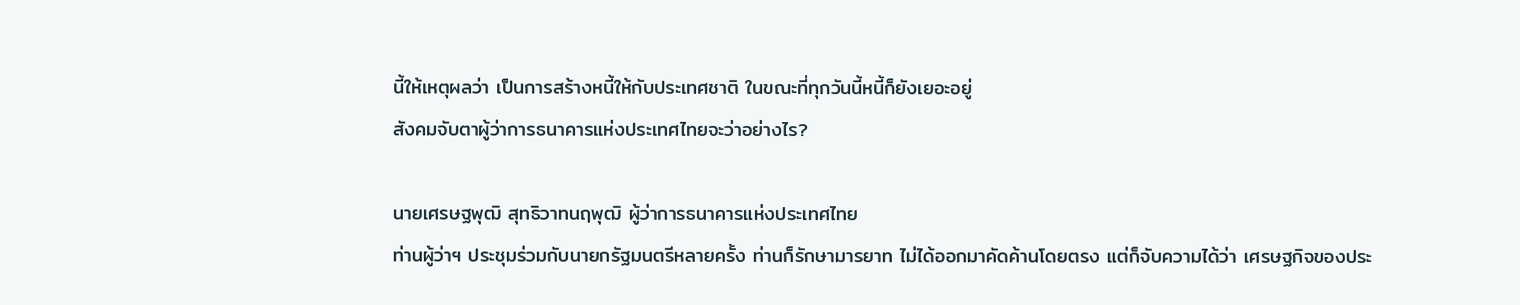นี้ให้เหตุผลว่า เป็นการสร้างหนี้ให้กับประเทศชาติ ในขณะที่ทุกวันนี้หนี้ก็ยังเยอะอยู่
สังคมจับตาผู้ว่าการธนาคารแห่งประเทศไทยจะว่าอย่างไร?

นายเศรษฐพุฒิ สุทธิวาทนฤพุฒิ ผู้ว่าการธนาคารแห่งประเทศไทย
ท่านผู้ว่าฯ ประชุมร่วมกับนายกรัฐมนตรีหลายครั้ง ท่านก็รักษามารยาท ไม่ได้ออกมาคัดค้านโดยตรง แต่ก็จับความได้ว่า เศรษฐกิจของประ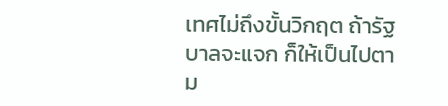เทศไม่ถึงขั้นวิกฤต ถ้ารัฐบาลจะแจก ก็ให้เป็นไปตาม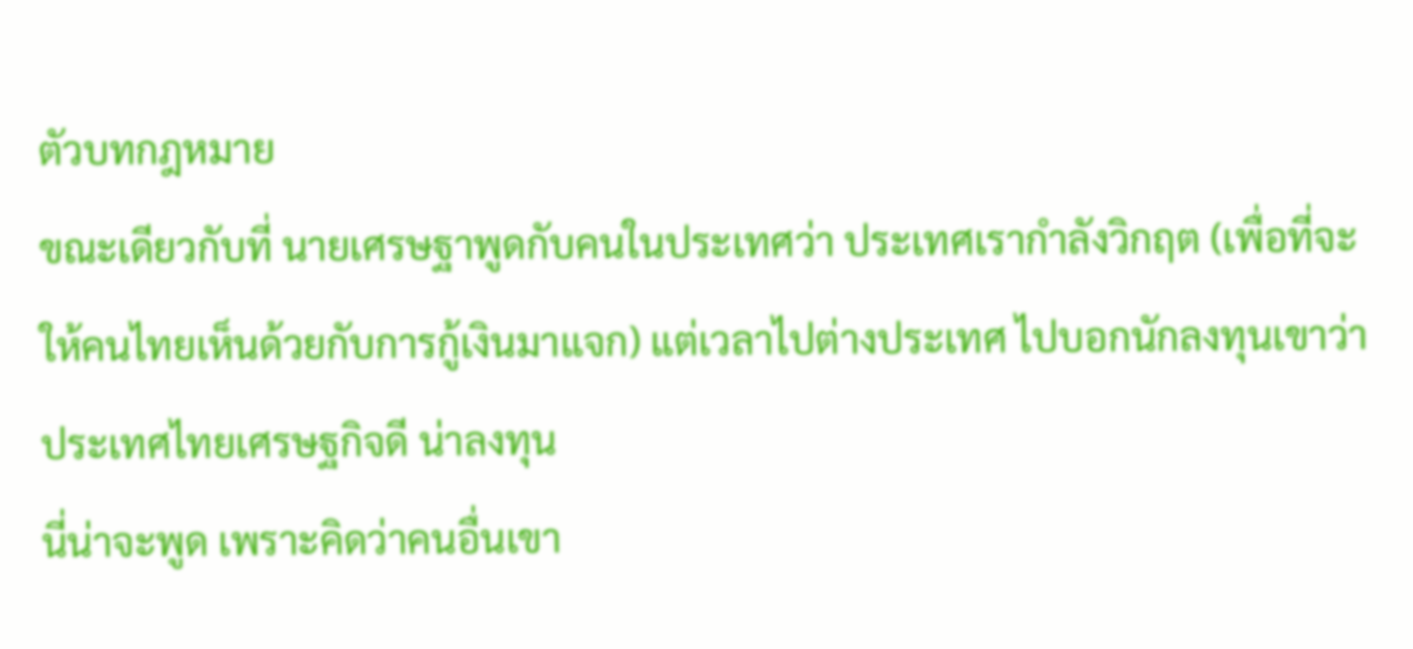ตัวบทกฎหมาย
ขณะเดียวกับที่ นายเศรษฐาพูดกับคนในประเทศว่า ประเทศเรากำลังวิกฤต (เพื่อที่จะให้คนไทยเห็นด้วยกับการกู้เงินมาแจก) แต่เวลาไปต่างประเทศ ไปบอกนักลงทุนเขาว่า ประเทศไทยเศรษฐกิจดี น่าลงทุน
นี่น่าจะพูด เพราะคิดว่าคนอื่นเขา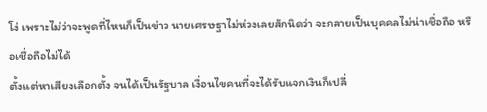โง่ เพราะไม่ว่าจะพูดที่ไหนก็เป็นข่าว นายเศรษฐาไม่ห่วงเลยสักนิดว่า จะกลายเป็นบุคคลไม่น่าเชื่อถือ หรือเชื่อถือไม่ได้
ตั้งแต่หาเสียงเลือกตั้ง จนได้เป็นรัฐบาล เงื่อนไขคนที่จะได้รับแจกเงินก็เปลี่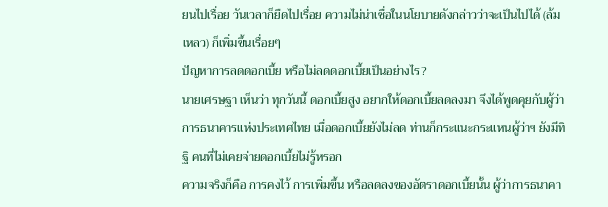ยนไปเรื่อย วันเวลาก็ยืดไปเรื่อย ความไม่น่าเชื่อในนโยบายดังกล่าวว่าจะเป็นไปได้ (ล้มเหลว) ก็เพิ่มขึ้นเรื่อยๆ
ปัญหาการลดดอกเบี้ย หรือไม่ลดดอกเบี้ยเป็นอย่างไร?
นายเศรษฐา เห็นว่า ทุกวันนี้ ดอกเบี้ยสูง อยากให้ดอกเบี้ยลดลงมา จึงได้พูดคุยกับผู้ว่าการธนาคารแห่งประเทศไทย เมื่อดอกเบี้ยยังไม่ลด ท่านก็กระแนะกระแหนผู้ว่าฯ ยังมีทิฐิ คนที่ไม่เคยจ่ายดอกเบี้ยไม่รู้หรอก
ความจริงก็คือ การคงไว้ การเพิ่มขึ้น หรือลดลงของอัตราดอกเบี้ยนั้น ผู้ว่าการธนาคา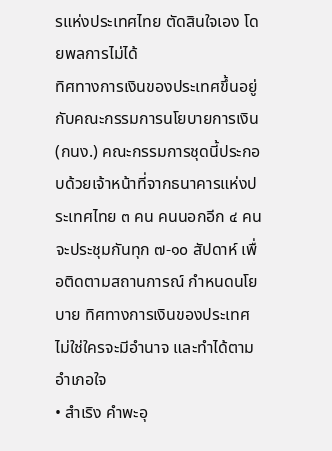รแห่งประเทศไทย ตัดสินใจเอง โดยพลการไม่ได้
ทิศทางการเงินของประเทศขึ้นอยู่กับคณะกรรมการนโยบายการเงิน (กนง.) คณะกรรมการชุดนี้ประกอบด้วยเจ้าหน้าที่จากธนาคารแห่งประเทศไทย ๓ คน คนนอกอีก ๔ คน จะประชุมกันทุก ๗-๑๐ สัปดาห์ เพื่อติดตามสถานการณ์ กำหนดนโยบาย ทิศทางการเงินของประเทศ
ไม่ใช่ใครจะมีอำนาจ และทำได้ตามอำเภอใจ
• สำเริง คำพะอุ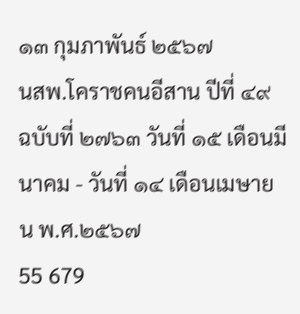๑๓ กุมภาพันธ์ ๒๕๖๗
นสพ.โคราชคนอีสาน ปีที่ ๔๙ ฉบับที่ ๒๗๖๓ วันที่ ๑๕ เดือนมีนาคม - วันที่ ๑๔ เดือนเมษายน พ.ศ.๒๕๖๗
55 679